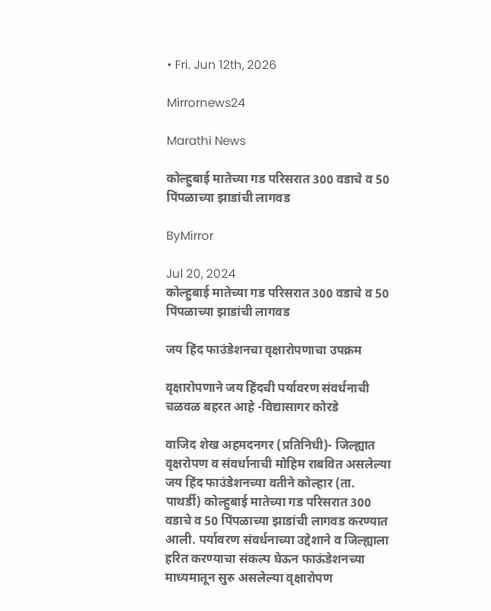• Fri. Jun 12th, 2026

Mirrornews24

Marathi News

कोल्हुबाई मातेच्या गड परिसरात 300 वडाचे व 50 पिंपळाच्या झाडांची लागवड

ByMirror

Jul 20, 2024
कोल्हुबाई मातेच्या गड परिसरात 300 वडाचे व 50 पिंपळाच्या झाडांची लागवड

जय हिंद फाउंडेशनचा वृक्षारोपणाचा उपक्रम

वृक्षारोपणाने जय हिंदची पर्यावरण संवर्धनाची चळवळ बहरत आहे -विद्यासागर कोरडे

वाजिद शेख अहमदनगर (प्रतिनिधी)- जिल्ह्यात वृक्षरोपण व संवर्धानाची मोहिम राबवित असलेल्या जय हिंद फाउंडेशनच्या वतीने कोल्हार (ता. पाथर्डी) कोल्हुबाई मातेच्या गड परिसरात 300 वडाचे व 50 पिंपळाच्या झाडांची लागवड करण्यात आली. पर्यावरण संवर्धनाच्या उद्देशाने व जिल्ह्याला हरित करण्याचा संकल्प घेऊन फाऊंडेशनच्या माध्यमातून सुरु असलेल्या वृक्षारोपण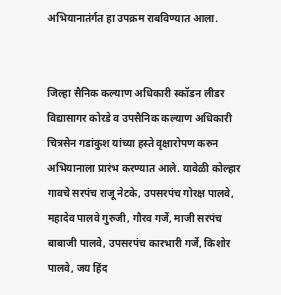अभियानातंर्गत हा उपक्रम राबविण्यात आला.


जिल्हा सैनिक कल्याण अधिकारी स्कॉडन लीडर विद्यासागर कोरडे व उपसैनिक कल्याण अधिकारी चित्रसेन गडांकुश यांच्या हस्ते वृक्षारोपण करुन अभियानाला प्रारंभ करण्यात आले. यावेळी कोल्हार गावचे सरपंच राजू नेटके, उपसरपंच गोरक्ष पालवे, महादेव पालवे गुरुजी, गौरव गर्जे, माजी सरपंच बाबाजी पालवे, उपसरपंच कारभारी गर्जे, किशोर पालवे, जय हिंद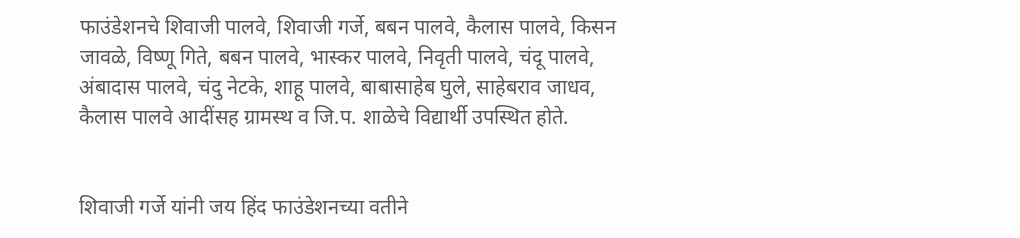फाउंडेशनचे शिवाजी पालवे, शिवाजी गर्जे, बबन पालवे, कैलास पालवे, किसन जावळे, विष्णू गिते, बबन पालवे, भास्कर पालवे, निवृती पालवे, चंदू पालवे, अंबादास पालवे, चंदु नेटके, शाहू पालवे, बाबासाहेब घुले, साहेबराव जाधव, कैलास पालवे आदींसह ग्रामस्थ व जि.प. शाळेचे विद्यार्थी उपस्थित होते.


शिवाजी गर्जे यांनी जय हिंद फाउंडेशनच्या वतीने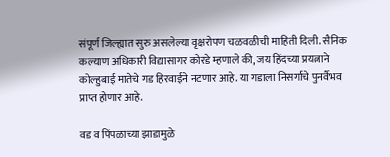संपूर्ण जिल्ह्यात सुरु असलेल्या वृक्षरोपण चळवळीची माहिती दिली. सैनिक कल्याण अधिकारी विद्यासागर कोरडे म्हणाले की, जय हिंदच्या प्रयत्नाने कोल्हुबाई मातेचे गड हिरवाईने नटणार आहे. या गडाला निसर्गाचे पुनर्वैभव प्राप्त होणार आहे.

वड व पिंपळाच्या झाडामुळे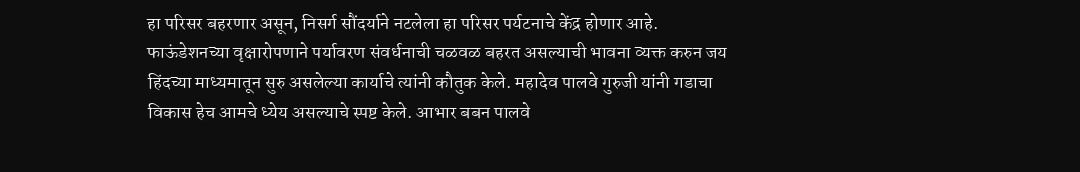हा परिसर बहरणार असून, निसर्ग सौंदर्याने नटलेला हा परिसर पर्यटनाचे केंद्र होणार आहे. फाऊंडेशनच्या वृक्षारोपणाने पर्यावरण संवर्धनाची चळवळ बहरत असल्याची भावना व्यक्त करुन जय हिंदच्या माध्यमातून सुरु असलेल्या कार्याचे त्यांनी कौतुक केले. महादेव पालवे गुरुजी यांनी गडाचा विकास हेच आमचे ध्येय असल्याचे स्पष्ट केले. आभार बबन पालवे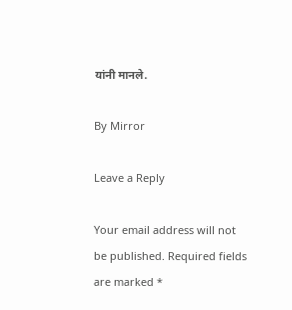यांनी मानले.

By Mirror

Leave a Reply

Your email address will not be published. Required fields are marked *